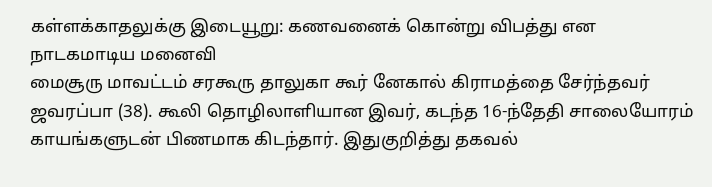கள்ளக்காதலுக்கு இடையூறு: கணவனைக் கொன்று விபத்து என நாடகமாடிய மனைவி
மைசூரு மாவட்டம் சரகூரு தாலுகா கூர் னேகால் கிராமத்தை சேர்ந்தவர் ஜவரப்பா (38). கூலி தொழிலாளியான இவர், கடந்த 16-ந்தேதி சாலையோரம் காயங்களுடன் பிணமாக கிடந்தார். இதுகுறித்து தகவல்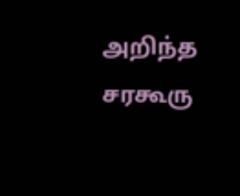அறிந்த சரகூரு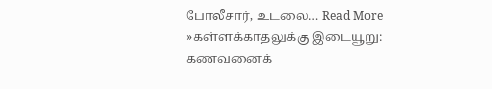போலீசார், உடலை… Read More »கள்ளக்காதலுக்கு இடையூறு: கணவனைக்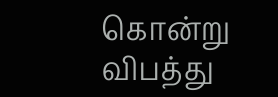கொன்று விபத்து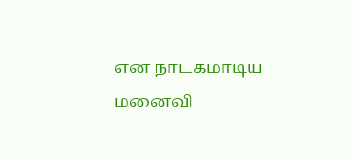என நாடகமாடிய மனைவி